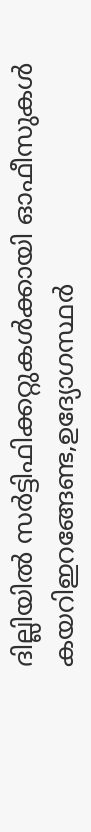ദില്ലിയില്‍ സര്‍ട്ടിഫിക്കറ്റുകള്‍ക്കായി ഓഫീസുകള്‍ കയറിഇറങ്ങേണ്ട,ഉദ്യോഗസ്ഥര്‍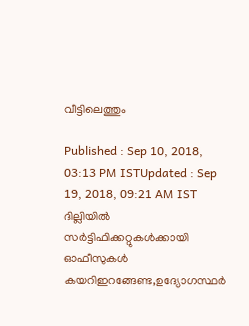വീട്ടിലെത്തും

Published : Sep 10, 2018, 03:13 PM ISTUpdated : Sep 19, 2018, 09:21 AM IST
ദില്ലിയില്‍ സര്‍ട്ടിഫിക്കറ്റുകള്‍ക്കായി ഓഫീസുകള്‍ കയറിഇറങ്ങേണ്ട,ഉദ്യോഗസ്ഥര്‍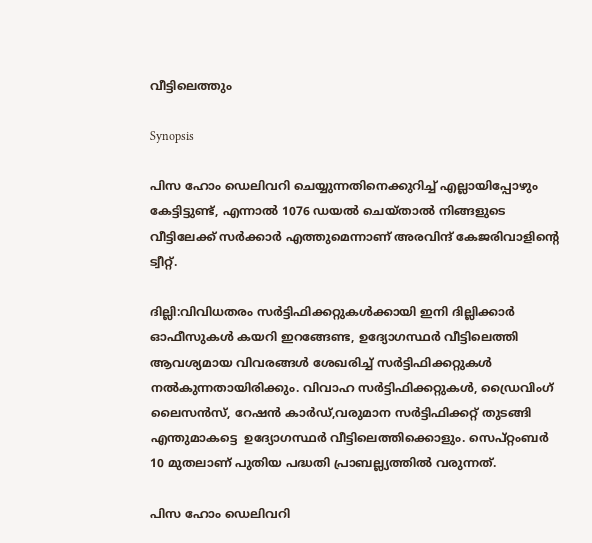വീട്ടിലെത്തും

Synopsis

പിസ ഹോം ഡെലിവറി ചെയ്യുന്നതിനെക്കുറിച്ച് എല്ലായിപ്പോഴും കേട്ടിട്ടുണ്ട്, എന്നാല്‍ 1076 ഡയല്‍ ചെയ്താല്‍ നിങ്ങളുടെ വീട്ടിലേക്ക് സര്‍ക്കാര്‍ എത്തുമെന്നാണ് അരവിന്ദ് കേജരിവാളിന്‍റെ ട്വീറ്റ്.

ദില്ലി:വിവിധതരം സര്‍ട്ടിഫിക്കറ്റുകള്‍ക്കായി ഇനി ദില്ലിക്കാര്‍ ഓഫീസുകള്‍ കയറി ഇറങ്ങേണ്ട, ഉദ്യോഗസ്ഥര്‍ വീട്ടിലെത്തി ആവശ്യമായ വിവരങ്ങള്‍ ശേഖരിച്ച് സര്‍ട്ടിഫിക്കറ്റുകള്‍ നല്‍കുന്നതായിരിക്കും. വിവാഹ സര്‍ട്ടിഫിക്കറ്റുകള്‍, ഡ്രൈവിംഗ് ലൈസന്‍സ്, റേഷന്‍ കാര്‍ഡ്,വരുമാന സര്‍ട്ടിഫിക്കറ്റ് തുടങ്ങി എന്തുമാകട്ടെ  ഉദ്യോഗസ്ഥര്‍ വീട്ടിലെത്തിക്കൊളും. സെപ്റ്റംബര്‍ 10 മുതലാണ് പുതിയ പദ്ധതി പ്രാബല്ല്യത്തില്‍ വരുന്നത്.

പിസ ഹോം ഡെലിവറി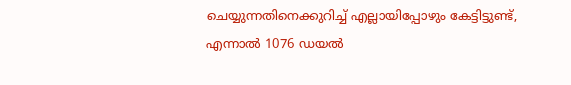ചെയ്യുന്നതിനെക്കുറിച്ച് എല്ലായിപ്പോഴും കേട്ടിട്ടുണ്ട്, എന്നാല്‍ 1076 ഡയല്‍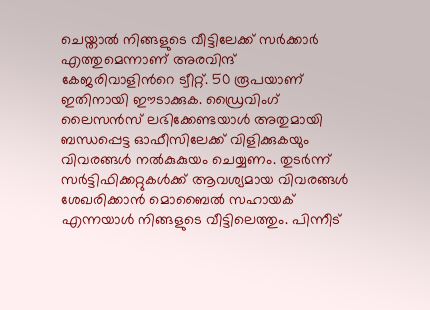ചെയ്താല്‍ നിങ്ങളുടെ വീട്ടിലേക്ക് സര്‍ക്കാര്‍ എത്തുമെന്നാണ് അരവിന്ദ് കേജരിവാളിന്‍റെ ട്വീറ്റ്. 50 രൂപയാണ് ഇതിനായി ഈടാക്കുക. ഡ്രൈവിംഗ് ലൈസന്‍സ് ലഭിക്കേണ്ടയാള്‍ അതുമായി ബന്ധപ്പെട്ട ഓഫീസിലേക്ക് വിളിക്കുകയും വിവരങ്ങള്‍ നല്‍കുകുയം ചെയ്യണം. തുടര്‍ന്ന് സര്‍ട്ടിഫിക്കറ്റുകള്‍ക്ക് ആവശ്യമായ വിവരങ്ങള്‍ ശേഖരിക്കാന്‍ മൊബൈല്‍ സഹായക് എന്നയാള്‍ നിങ്ങളുടെ വീട്ടിലെത്തും. പിന്നീട്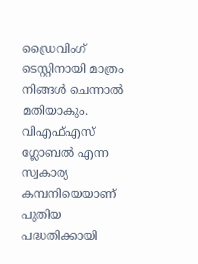ഡ്രൈവിംഗ് ടെസ്റ്റിനായി മാത്രം നിങ്ങള്‍ ചെന്നാല്‍ മതിയാകും.  വിഎഫ്എസ് ഗ്ലോബല്‍ എന്ന സ്വകാര്യ കമ്പനിയെയാണ് പുതിയ പദ്ധതിക്കായി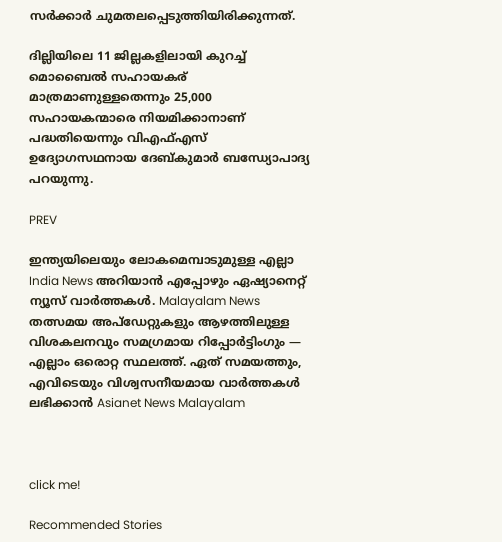സര്‍ക്കാര്‍ ചുമതലപ്പെടുത്തിയിരിക്കുന്നത്.

ദില്ലിയിലെ 11 ജില്ലകളിലായി കുറച്ച് മൊബൈല്‍ സഹായകര് മാത്രമാണുള്ളതെന്നും 25,000 സഹായകന്മാരെ നിയമിക്കാനാണ് പദ്ധതിയെന്നും വിഎഫ്എസ് ഉദ്യോഗസഥനായ ദേബ്കുമാര്‍ ബന്ധ്യോപാദ്യ പറയുന്നു.

PREV

ഇന്ത്യയിലെയും ലോകമെമ്പാടുമുള്ള എല്ലാ India News അറിയാൻ എപ്പോഴും ഏഷ്യാനെറ്റ് ന്യൂസ് വാർത്തകൾ. Malayalam News   തത്സമയ അപ്‌ഡേറ്റുകളും ആഴത്തിലുള്ള വിശകലനവും സമഗ്രമായ റിപ്പോർട്ടിംഗും — എല്ലാം ഒരൊറ്റ സ്ഥലത്ത്. ഏത് സമയത്തും, എവിടെയും വിശ്വസനീയമായ വാർത്തകൾ ലഭിക്കാൻ Asianet News Malayalam



click me!

Recommended Stories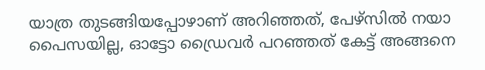യാത്ര തുടങ്ങിയപ്പോഴാണ് അറിഞ്ഞത്, പേഴ്സിൽ നയാ പൈസയില്ല, ഓട്ടോ ഡ്രൈവര്‍ പറഞ്ഞത് കേട്ട് അങ്ങനെ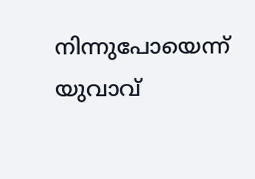നിന്നുപോയെന്ന് യുവാവ്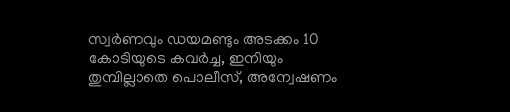സ്വർണവും ഡയമണ്ടും അടക്കം 10 കോടിയുടെ കവർച്ച, ഇനിയും തുമ്പില്ലാതെ പൊലീസ്, അന്വേഷണം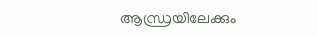ആന്ധ്രയിലേക്കും